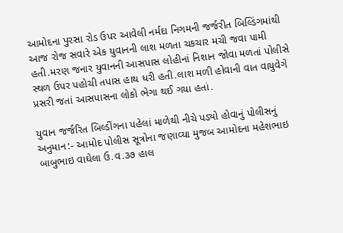આમોદના પુરસા રોડ ઉપર આવેલી નર્મદા નિગમની જર્જરીત બિલ્ડિંગમાંથી આજ રોજ સવારે એક યુવાનની લાશ મળતા ચકચાર મચી જવા પામી હતી.મરણ જનાર યુવાનની આસપાસ લોહીનાં નિશાન જોવા મળતાં પોલીસે સ્થળ ઉપર પહોચી તપાસ હાથ ધરી હતી.લાશ મળી હોવાની વાત વાયુવેગે પ્રસરી જતાં આસપાસના લોકો ભેગા થઈ ગયા હતાં.

યુવાન જર્જરિત બિલ્ડીંગના પહેલાં માળેથી નીચે પડ્યો હોવાનું પોલીસનું અનુમાન:- આમોદ પોલીસ સૂત્રોના જણાવ્યા મુજબ આમોદના મહેશભાઇ બાબુભાઇ વાઘેલા ઉ.વ.૩૭ હાલ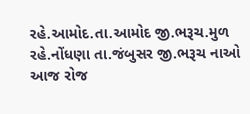રહે.આમોદ.તા.આમોદ જી.ભરૂચ.મુળ રહે.નોંધણા તા.જંબુસર જી.ભરૂચ નાઓ આજ રોજ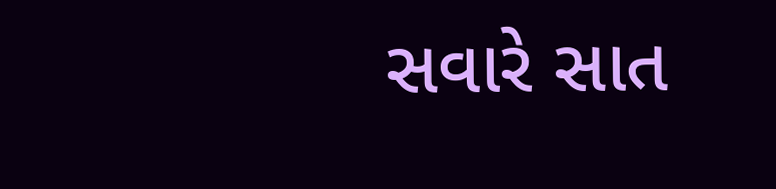સવારે સાત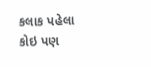કલાક પહેલા કોઇ પણ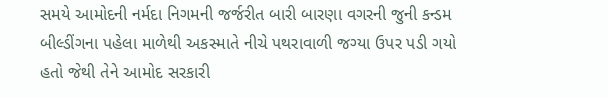સમયે આમોદની નર્મદા નિગમની જર્જરીત બારી બારણા વગરની જુની કન્ડમ બીલ્ડીંગના પહેલા માળેથી અકસ્માતે નીચે પથરાવાળી જગ્યા ઉપર પડી ગયો હતો જેથી તેને આમોદ સરકારી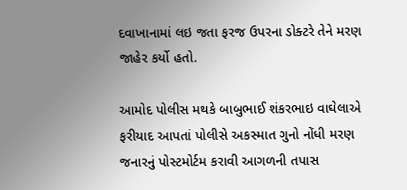દવાખાનામાં લઇ જતા ફરજ ઉપરના ડોક્ટરે તેને મરણ જાહેર કર્યો હતો.

આમોદ પોલીસ મથકે બાબુભાઈ શંકરભાઇ વાઘેલાએ ફરીયાદ આપતાં પોલીસે અકસ્માત ગુનો નોંધી મરણ જનારનું પોસ્ટમોર્ટમ કરાવી આગળની તપાસ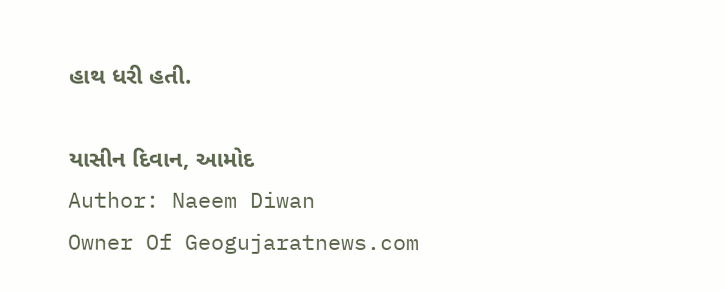હાથ ધરી હતી.

યાસીન દિવાન, આમોદ
Author: Naeem Diwan
Owner Of Geogujaratnews.com